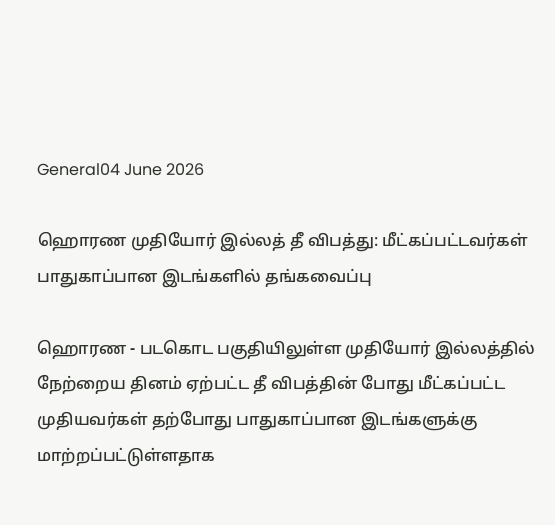General04 June 2026

ஹொரண முதியோர் இல்லத் தீ விபத்து: மீட்கப்பட்டவர்கள் பாதுகாப்பான இடங்களில் தங்கவைப்பு

ஹொரண - படகொட பகுதியிலுள்ள முதியோர் இல்லத்தில் நேற்றைய தினம் ஏற்பட்ட தீ விபத்தின் போது மீட்கப்பட்ட முதியவர்கள் தற்போது பாதுகாப்பான இடங்களுக்கு மாற்றப்பட்டுள்ளதாக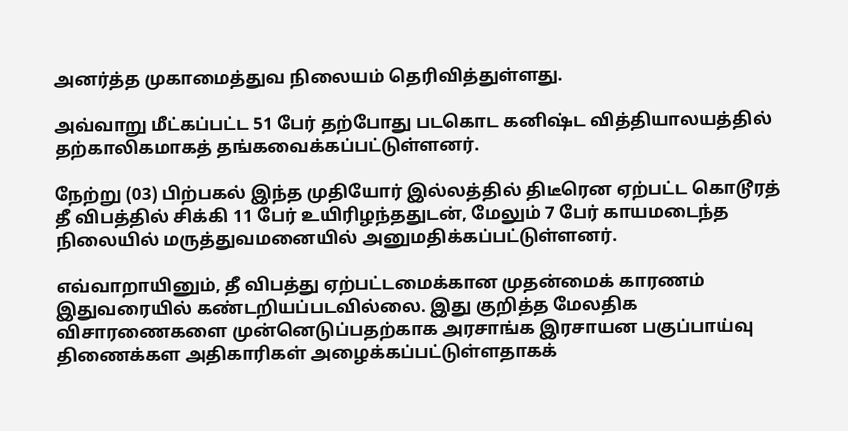அனர்த்த முகாமைத்துவ நிலையம் தெரிவித்துள்ளது.

அவ்வாறு மீட்கப்பட்ட 51 பேர் தற்போது படகொட கனிஷ்ட வித்தியாலயத்தில் தற்காலிகமாகத் தங்கவைக்கப்பட்டுள்ளனர்.

நேற்று (03) பிற்பகல் இந்த முதியோர் இல்லத்தில் திடீரென ஏற்பட்ட கொடூரத் தீ விபத்தில் சிக்கி 11 பேர் உயிரிழந்ததுடன், மேலும் 7 பேர் காயமடைந்த நிலையில் மருத்துவமனையில் அனுமதிக்கப்பட்டுள்ளனர்.

எவ்வாறாயினும், தீ விபத்து ஏற்பட்டமைக்கான முதன்மைக் காரணம் இதுவரையில் கண்டறியப்படவில்லை. இது குறித்த மேலதிக விசாரணைகளை முன்னெடுப்பதற்காக அரசாங்க இரசாயன பகுப்பாய்வு திணைக்கள அதிகாரிகள் அழைக்கப்பட்டுள்ளதாகக்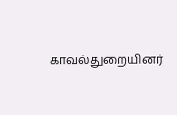காவல்துறையினர்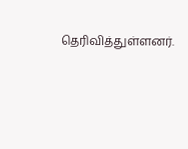தெரிவித்துள்ளனர்.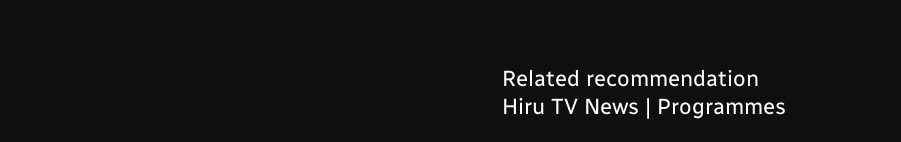Related recommendation
Hiru TV News | Programmes